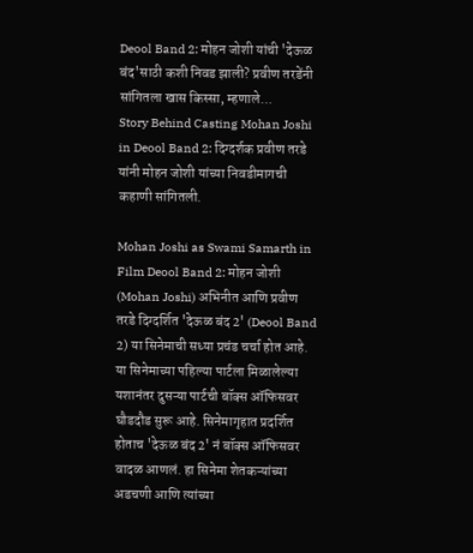Deool Band 2: मोहन जोशी यांची 'देऊळ बंद'साठी कशी निवड झाली? प्रवीण तरडेंनी सांगितला खास किस्सा, म्हणाले...
Story Behind Casting Mohan Joshi in Deool Band 2: दिग्दर्शक प्रवीण तरडे यांनी मोहन जोशी यांच्या निवडीमागची कहाणी सांगितली.

Mohan Joshi as Swami Samarth in Film Deool Band 2: मोहन जोशी (Mohan Joshi) अभिनीत आणि प्रवीण तरडे दिग्दर्शित 'देऊळ बंद 2' (Deool Band 2) या सिनेमाची सध्या प्रचंड चर्चा होत आहे. या सिनेमाच्या पहिल्या पार्टला मिळालेल्या यशानंतर दुसऱ्या पार्टची बॉक्स ऑफिसवर घौडदौड सुरू आहे. सिनेमागृहात प्रदर्शित होताच 'देऊळ बंद 2' नं बॉक्स ऑफिसवर वादळ आणलं. हा सिनेमा शेतकऱ्यांच्या अडचणी आणि त्यांच्या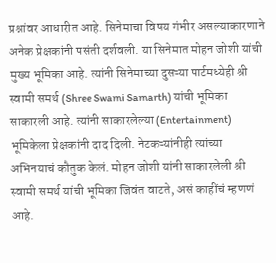प्रश्नांवर आधारीत आहे. सिनेमाचा विषय गंभीर असल्याकारणाने अनेक प्रेक्षकांनी पसंती दर्शवली. या सिनेमात मोहन जोशी यांची मुख्य भूमिका आहे. त्यांनी सिनेमाच्या दुसऱ्या पार्टमध्येही श्री स्वामी समर्थ (Shree Swami Samarth) यांची भूमिका साकारली आहे. त्यांनी साकारलेल्या (Entertainment) भूमिकेला प्रेक्षकांनी दाद दिली. नेटकऱ्यांनीही त्यांच्या अभिनयाचं कौतुक केलं. मोहन जोशी यांनी साकारलेली श्री स्वामी समर्थ यांची भूमिका जिवंत वाटते, असं काहींचं म्हणणं आहे.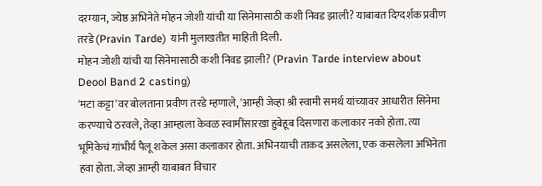दरम्यान, ज्येष्ठ अभिनेते मोहन जोशी यांची या सिनेमासाठी कशी निवड झाली? याबाबत दिग्दर्शक प्रवीण तरडे (Pravin Tarde) यांनी मुलाखतीत माहिती दिली.
मोहन जोशी यांची या सिनेमासाठी कशी निवड झाली? (Pravin Tarde interview about Deool Band 2 casting)
'मटा कट्टा'वर बोलताना प्रवीण तरडे म्हणाले, 'आम्ही जेव्हा श्री स्वामी समर्थ यांच्यावर आधारीत सिनेमा करण्याचे ठरवले, तेव्हा आम्हाला केवळ स्वामींसारखा हुबेहूब दिसणारा कलाकार नको होता. त्या भूमिकेचं गांभीर्य पैलू शकेल असा कलाकार होता. अभिनयाची ताकद असलेला, एक कसलेला अभिनेता हवा होता. जेव्हा आम्ही याबाबत विचार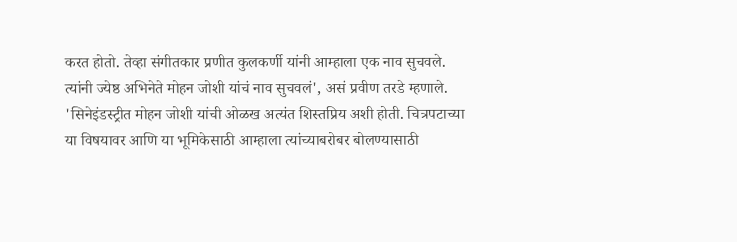करत होतो. तेव्हा संगीतकार प्रणीत कुलकर्णी यांनी आम्हाला एक नाव सुचवले. त्यांनी ज्येष्ठ अभिनेते मोहन जोशी यांचं नाव सुचवलं', असं प्रवीण तरडे म्हणाले.
'सिनेइंडस्ट्रीत मोहन जोशी यांची ओळख अत्यंत शिस्तप्रिय अशी होती. चित्रपटाच्या या विषयावर आणि या भूमिकेसाठी आम्हाला त्यांच्याबरोबर बोलण्यासाठी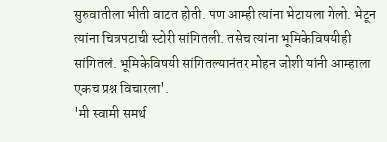सुरुवातीला भीती वाटत होती. पण आम्ही त्यांना भेटायला गेलो. भेटून त्यांना चित्रपटाची स्टोरी सांगितली. तसेच त्यांना भूमिकेविषयीही सांगितलं. भूमिकेविषयी सांगितल्यानंतर मोहन जोशी यांनी आम्हाला एकच प्रश्न विचारला'.
'मी स्वामी समर्थ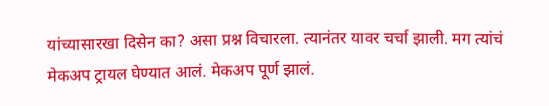यांच्यासारखा दिसेन का? असा प्रश्न विचारला. त्यानंतर यावर चर्चा झाली. मग त्यांचं मेकअप ट्रायल घेण्यात आलं. मेकअप पूर्ण झालं.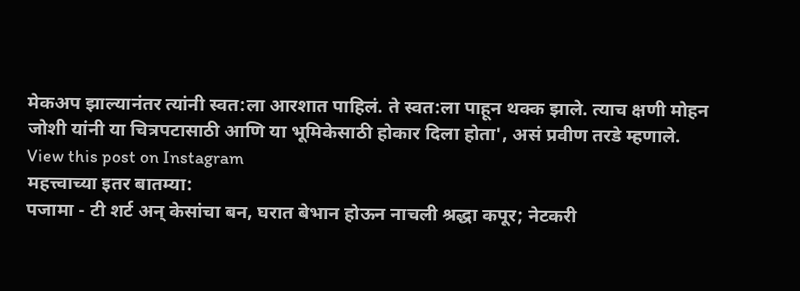मेकअप झाल्यानंतर त्यांनी स्वत:ला आरशात पाहिलं. ते स्वत:ला पाहून थक्क झाले. त्याच क्षणी मोहन जोशी यांनी या चित्रपटासाठी आणि या भूमिकेसाठी होकार दिला होता', असं प्रवीण तरडे म्हणाले.
View this post on Instagram
महत्त्वाच्या इतर बातम्या:
पजामा - टी शर्ट अन् केसांचा बन, घरात बेभान होऊन नाचली श्रद्धा कपूर; नेटकरी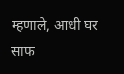म्हणाले, आधी घर साफ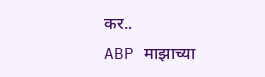कर..
ABP माझाच्या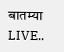बातम्या LIVE..